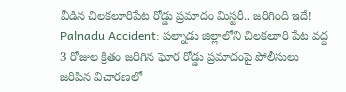వీడిన చిలకలూరిపేట రోడ్డు ప్రమాదం మిస్టరీ.. జరిగింది ఇదే!
Palnadu Accident: పల్నాడు జిల్లాలోని చిలకలూరి పేట వద్ద 3 రోజుల క్రితం జరిగిన ఘోర రోడ్డు ప్రమాదంపై పోలీసులు జరిపిన విచారణలో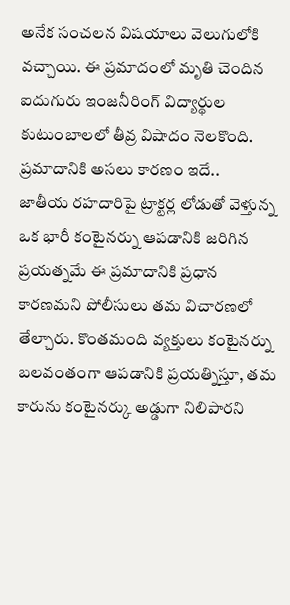అనేక సంచలన విషయాలు వెలుగులోకి వచ్చాయి. ఈ ప్రమాదంలో మృతి చెందిన ఐదుగురు ఇంజనీరింగ్ విద్యార్థుల కుటుంబాలలో తీవ్ర విషాదం నెలకొంది.
ప్రమాదానికి అసలు కారణం ఇదే..
జాతీయ రహదారిపై ట్రాక్టర్ల లోడుతో వెళ్తున్న ఒక భారీ కంటైనర్ను ఆపడానికి జరిగిన ప్రయత్నమే ఈ ప్రమాదానికి ప్రధాన కారణమని పోలీసులు తమ విచారణలో తేల్చారు. కొంతమంది వ్యక్తులు కంటైనర్ను బలవంతంగా ఆపడానికి ప్రయత్నిస్తూ, తమ కారును కంటైనర్కు అడ్డుగా నిలిపారని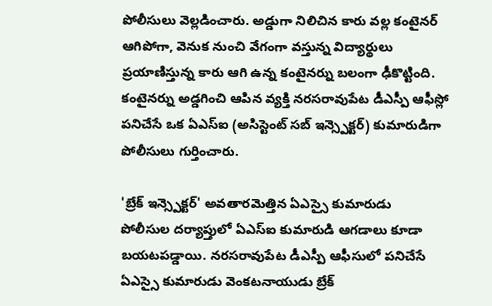పోలీసులు వెల్లడించారు. అడ్డుగా నిలిచిన కారు వల్ల కంటైనర్ ఆగిపోగా, వెనుక నుంచి వేగంగా వస్తున్న విద్యార్థులు ప్రయాణిస్తున్న కారు ఆగి ఉన్న కంటైనర్ను బలంగా ఢీకొట్టింది. కంటైనర్ను అడ్డగించి ఆపిన వ్యక్తి నరసరావుపేట డీఎస్పీ ఆఫీస్లో పనిచేసే ఒక ఏఎస్ఐ (అసిస్టెంట్ సబ్ ఇన్స్పెక్టర్) కుమారుడిగా పోలీసులు గుర్తించారు.

'బ్రేక్ ఇన్స్పెక్టర్' అవతారమెత్తిన ఏఎస్సై కుమారుడు
పోలీసుల దర్యాప్తులో ఏఎస్ఐ కుమారుడి ఆగడాలు కూడా బయటపడ్డాయి. నరసరావుపేట డీఎస్పీ ఆఫీసులో పనిచేసే ఏఎస్సై కుమారుడు వెంకటనాయుడు బ్రేక్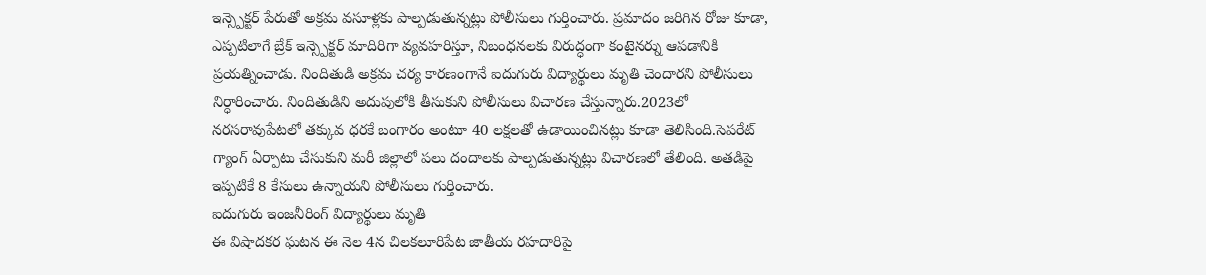ఇన్స్పెక్టర్ పేరుతో అక్రమ వసూళ్లకు పాల్పడుతున్నట్లు పోలీసులు గుర్తించారు. ప్రమాదం జరిగిన రోజు కూడా, ఎప్పటిలాగే బ్రేక్ ఇన్స్పెక్టర్ మాదిరిగా వ్యవహరిస్తూ, నిబంధనలకు విరుద్ధంగా కంటైనర్ను ఆపడానికి ప్రయత్నించాడు. నిందితుడి అక్రమ చర్య కారణంగానే ఐదుగురు విద్యార్థులు మృతి చెందారని పోలీసులు నిర్ధారించారు. నిందితుడిని అదుపులోకి తీసుకుని పోలీసులు విచారణ చేస్తున్నారు.2023లో నరసరావుపేటలో తక్కువ ధరకే బంగారం అంటూ 40 లక్షలతో ఉడాయించినట్లు కూడా తెలిసింది.సెపరేట్ గ్యాంగ్ ఏర్పాటు చేసుకుని మరీ జిల్లాలో పలు దందాలకు పాల్పడుతున్నట్లు విచారణలో తేలింది. అతడిపై ఇప్పటికే 8 కేసులు ఉన్నాయని పోలీసులు గుర్తించారు.
ఐదుగురు ఇంజనీరింగ్ విద్యార్థులు మృతి
ఈ విషాదకర ఘటన ఈ నెల 4న చిలకలూరిపేట జాతీయ రహదారిపై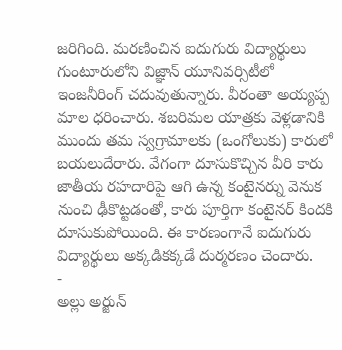జరిగింది. మరణించిన ఐదుగురు విద్యార్థులు గుంటూరులోని విజ్ఞాన్ యూనివర్సిటీలో ఇంజనీరింగ్ చదువుతున్నారు. వీరంతా అయ్యప్ప మాల ధరించారు. శబరిమల యాత్రకు వెళ్లడానికి ముందు తమ స్వగ్రామాలకు (ఒంగోలుకు) కారులో బయలుదేరారు. వేగంగా దూసుకొచ్చిన వీరి కారు జాతీయ రహదారిపై ఆగి ఉన్న కంటైనర్ను వెనుక నుంచి ఢీకొట్టడంతో, కారు పూర్తిగా కంటైనర్ కిందకి దూసుకుపోయింది. ఈ కారణంగానే ఐదుగురు విద్యార్థులు అక్కడికక్కడే దుర్మరణం చెందారు.
-
అల్లు అర్జున్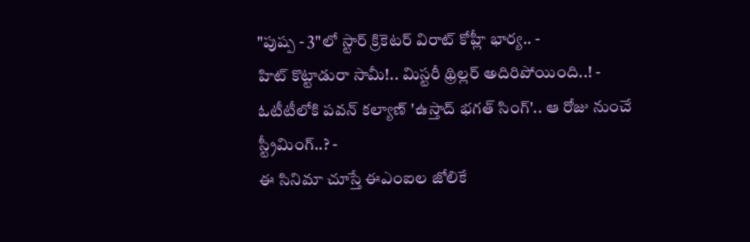"పుష్ప - 3"లో స్టార్ క్రికెటర్ విరాట్ కోహ్లీ భార్య.. -
హిట్ కొట్టాడురా సామీ!.. మిస్టరీ థ్రిల్లర్ అదిరిపోయింది..! -
ఓటీటీలోకి పవన్ కల్యాణ్ 'ఉస్తాద్ భగత్ సింగ్'.. ఆ రోజు నుంచే స్ట్రీమింగ్..? -
ఈ సినిమా చూస్తే ఈఎంఐల జోలికే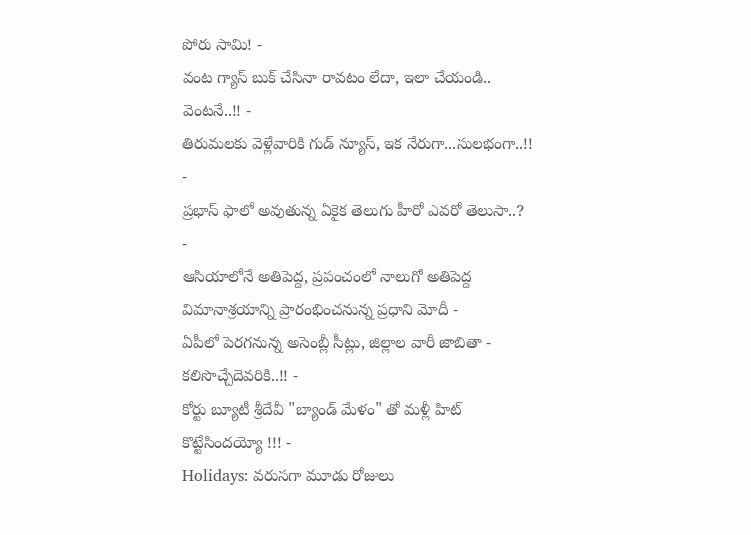పోరు సామి! -
వంట గ్యాస్ బుక్ చేసినా రావటం లేదా, ఇలా చేయండి.. వెంటనే..!! -
తిరుమలకు వెళ్లేవారికి గుడ్ న్యూస్, ఇక నేరుగా...సులభంగా..!! -
ప్రభాస్ ఫాలో అవుతున్న ఏకైక తెలుగు హీరో ఎవరో తెలుసా..? -
ఆసియాలోనే అతిపెద్ద, ప్రపంచంలో నాలుగో అతిపెద్ద విమానాశ్రయాన్ని ప్రారంభించనున్న ప్రధాని మోదీ -
ఏపీలో పెరగనున్న అసెంబ్లీ సీట్లు, జిల్లాల వారీ జాబితా - కలిసొచ్చేదెవరికి..!! -
కోర్టు బ్యూటీ శ్రీదేవీ "బ్యాండ్ మేళం" తో మళ్లీ హిట్ కొట్టేసిందయ్యో !!! -
Holidays: వరుసగా మూడు రోజులు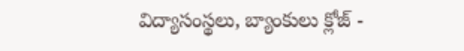విద్యాసంస్థలు, బ్యాంకులు క్లోజ్ -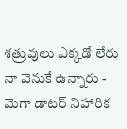శత్రువులు ఎక్కడో లేరు నా వెనుకే ఉన్నారు - మెగా డాటర్ నిహారిక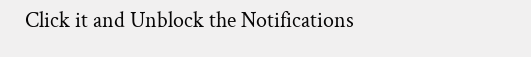Click it and Unblock the Notifications